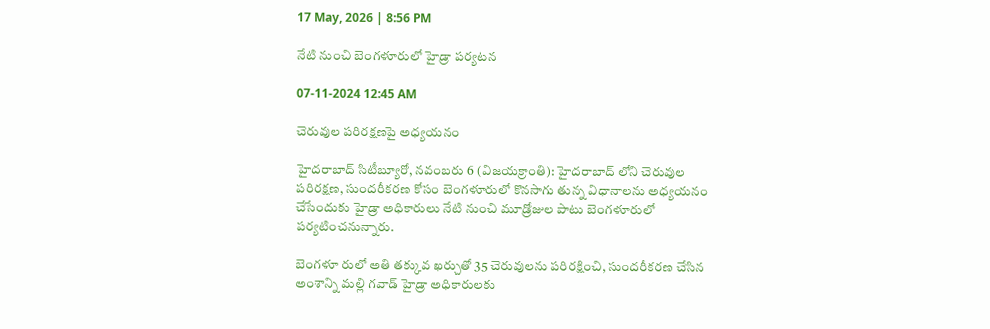17 May, 2026 | 8:56 PM

నేటి నుంచి బెంగళూరులో హైడ్రా పర్యటన

07-11-2024 12:45 AM

చెరువుల పరిరక్షణపై అధ్యయనం

హైదరాబాద్ సిటీబ్యూరో, నవంబరు 6 (విజయక్రాంతి): హైదరాబాద్ లోని చెరువుల పరిరక్షణ, సుందరీకరణ కోసం బెంగళూరులో కొనసాగు తున్న విధానాలను అధ్యయనం చేసేందుకు హైడ్రా అధికారులు నేటి నుంచి మూడ్రోజుల పాటు బెంగళూరులో  పర్యటించనున్నారు.

బెంగళూ రులో అతి తక్కువ ఖర్చుతో 35 చెరువులను పరిరక్షించి, సుందరీకరణ చేసిన అంశాన్ని మల్లి గవాడ్ హైడ్రా అధికారులకు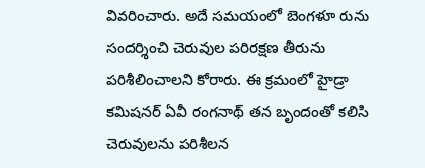వివరించారు. అదే సమయంలో బెంగళూ రును సందర్శించి చెరువుల పరిరక్షణ తీరును పరిశీలించాలని కోరారు. ఈ క్రమంలో హైడ్రా కమిషనర్ ఏవీ రంగనాథ్ తన బృందంతో కలిసి చెరువులను పరిశీలన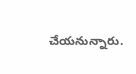చేయనున్నారు.